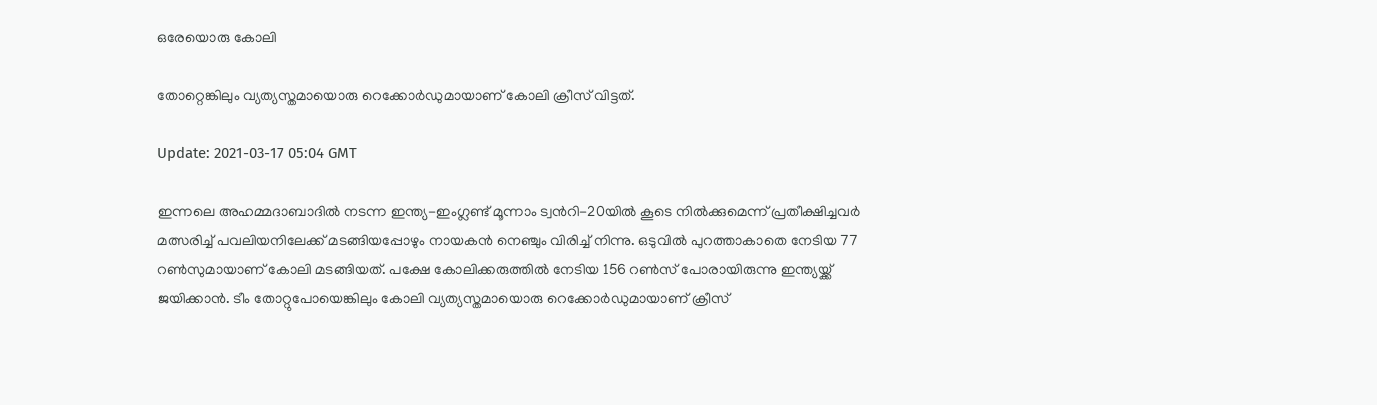ഒരേയൊരു കോലി

തോറ്റെങ്കിലും വ്യത്യസ്തമായൊരു റെക്കോർഡുമായാണ് കോലി ക്രീസ് വിട്ടത്.

Update: 2021-03-17 05:04 GMT

ഇന്നലെ അഹമ്മദാബാദിൽ നടന്ന ഇന്ത്യ-ഇംഗ്ലണ്ട് മൂന്നാം ട്വന്‍റി-20യിൽ കൂടെ നിൽക്കുമെന്ന് പ്രതീക്ഷിച്ചവർ മത്സരിച്ച് പവലിയനിലേക്ക് മടങ്ങിയപ്പോഴും നായകൻ നെഞ്ചും വിരിച്ച് നിന്നു. ഒടുവിൽ പുറത്താകാതെ നേടിയ 77 റൺസുമായാണ് കോലി മടങ്ങിയത്. പക്ഷേ കോലിക്കരുത്തില്‍ നേടിയ 156 റണ്‍സ് പോരായിരുന്നു ഇന്ത്യയ്ക്ക് ജയിക്കാന്‍. ടീം തോറ്റുപോയെങ്കിലും കോലി വ്യത്യസ്തമായൊരു റെക്കോർഡുമായാണ് ക്രീസ്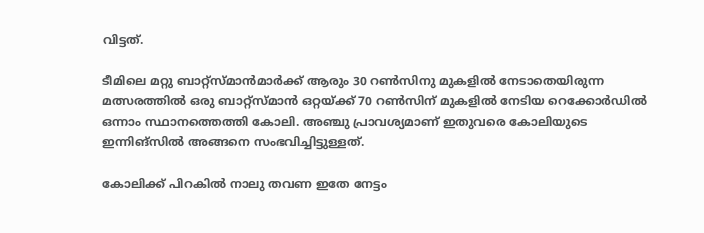വിട്ടത്.

ടീമിലെ മറ്റു ബാറ്റ്സ്മാന്‍മാർക്ക് ആരും 30 റണ്‍സിനു മുകളില്‍ നേടാതെയിരുന്ന മത്സരത്തില്‍ ഒരു ബാറ്റ്സ്മാന്‍ ഒറ്റയ്ക്ക് 70 റണ്‍സിന് മുകളില്‍ നേടിയ റെക്കോർഡില്‍ ഒന്നാം സ്ഥാനത്തെത്തി കോലി. അഞ്ചു പ്രാവശ്യമാണ് ഇതുവരെ കോലിയുടെ ഇന്നിങ്സില്‍ അങ്ങനെ സംഭവിച്ചിട്ടുള്ളത്.

കോലിക്ക് പിറകില്‍ നാലു തവണ ഇതേ നേട്ടം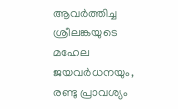ആവർത്തിച്ച ശ്രീലങ്കയുടെ മഹേല ജയവർധനയും, രണ്ടു പ്രാവശ്യം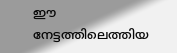ഈ നേട്ടത്തിലെത്തിയ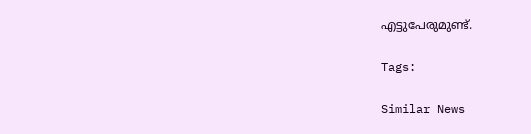എട്ടുപേരുമുണ്ട്.

Tags:

Similar News